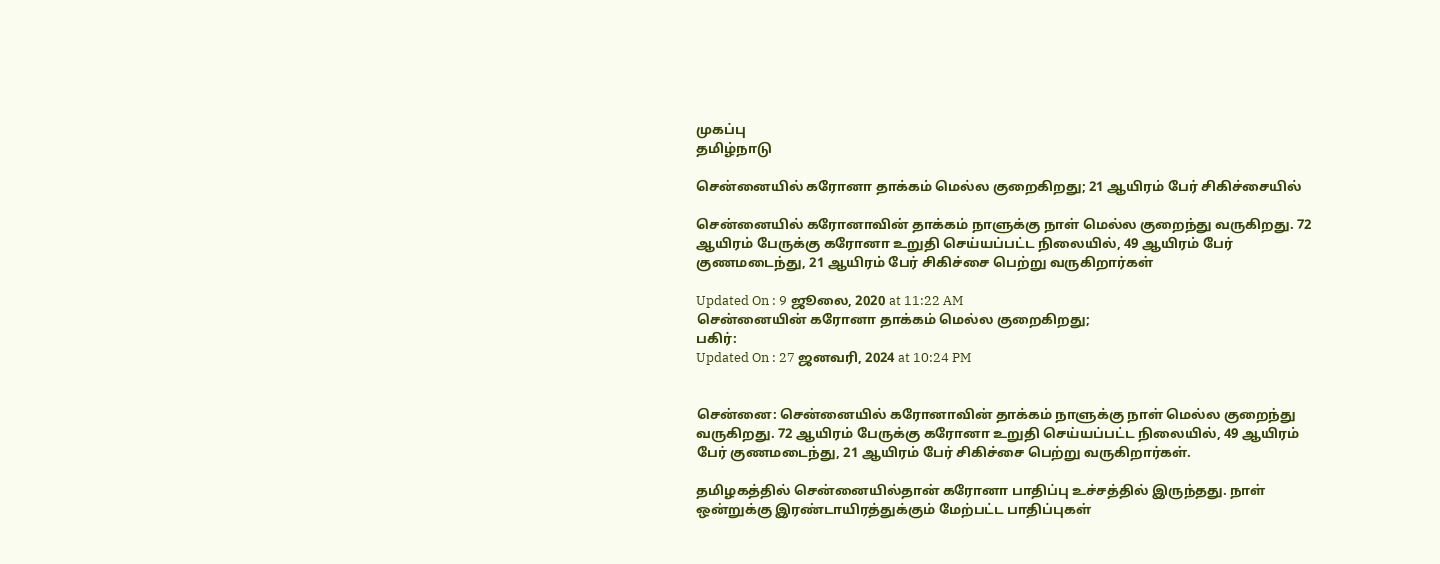முகப்பு
தமிழ்நாடு

சென்னையில் கரோனா தாக்கம் மெல்ல குறைகிறது; 21 ஆயிரம் பேர் சிகிச்சையில்

சென்னையில் கரோனாவின் தாக்கம் நாளுக்கு நாள் மெல்ல குறைந்து வருகிறது. 72 ஆயிரம் பேருக்கு கரோனா உறுதி செய்யப்பட்ட நிலையில், 49 ஆயிரம் பேர் குணமடைந்து, 21 ஆயிரம் பேர் சிகிச்சை பெற்று வருகிறார்கள்

Updated On : 9 ஜூலை, 2020 at 11:22 AM
சென்னையின் கரோனா தாக்கம் மெல்ல குறைகிறது;
பகிர்:
Updated On : 27 ஜனவரி, 2024 at 10:24 PM


சென்னை: சென்னையில் கரோனாவின் தாக்கம் நாளுக்கு நாள் மெல்ல குறைந்து வருகிறது. 72 ஆயிரம் பேருக்கு கரோனா உறுதி செய்யப்பட்ட நிலையில், 49 ஆயிரம் பேர் குணமடைந்து, 21 ஆயிரம் பேர் சிகிச்சை பெற்று வருகிறார்கள்.

தமிழகத்தில் சென்னையில்தான் கரோனா பாதிப்பு உச்சத்தில் இருந்தது. நாள் ஒன்றுக்கு இரண்டாயிரத்துக்கும் மேற்பட்ட பாதிப்புகள்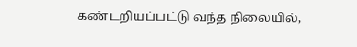கண்டறியப்பட்டு வந்த நிலையில்,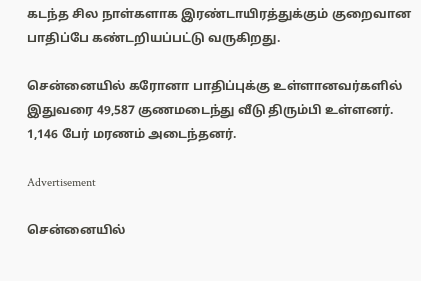கடந்த சில நாள்களாக இரண்டாயிரத்துக்கும் குறைவான பாதிப்பே கண்டறியப்பட்டு வருகிறது.

சென்னையில் கரோனா பாதிப்புக்கு உள்ளானவர்களில் இதுவரை 49,587 குணமடைந்து வீடு திரும்பி உள்ளனர். 1,146 பேர் மரணம் அடைந்தனர்.

Advertisement

சென்னையில்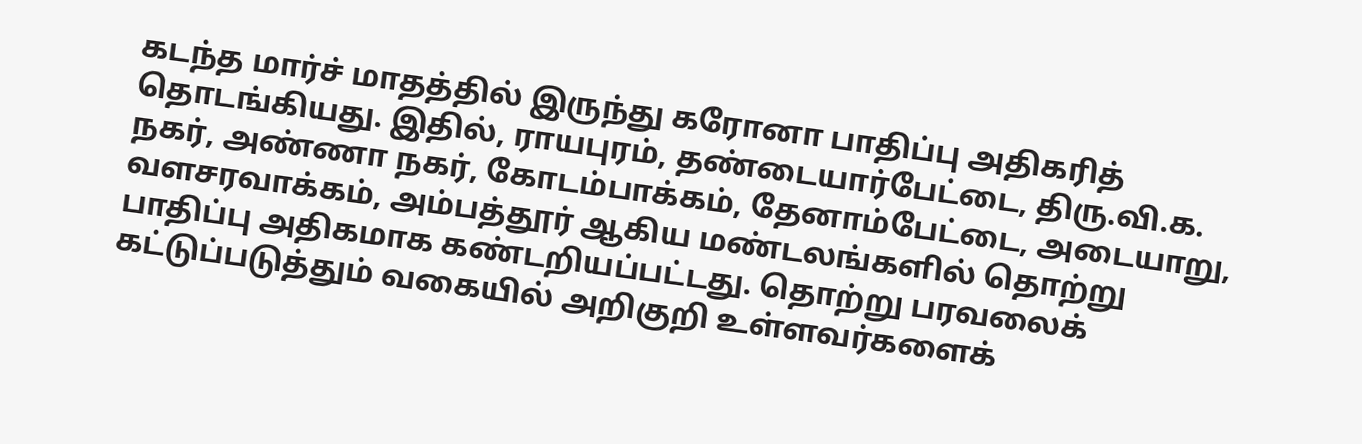கடந்த மார்ச் மாதத்தில் இருந்து கரோனா பாதிப்பு அதிகரித் தொடங்கியது. இதில், ராயபுரம், தண்டையார்பேட்டை, திரு.வி.க. நகர், அண்ணா நகர், கோடம்பாக்கம், தேனாம்பேட்டை, அடையாறு, வளசரவாக்கம், அம்பத்தூர் ஆகிய மண்டலங்களில் தொற்று பாதிப்பு அதிகமாக கண்டறியப்பட்டது. தொற்று பரவலைக் கட்டுப்படுத்தும் வகையில் அறிகுறி உள்ளவர்களைக்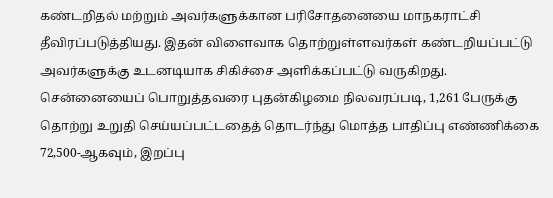கண்டறிதல் மற்றும் அவர்களுக்கான பரிசோதனையை மாநகராட்சி தீவிரப்படுத்தியது. இதன் விளைவாக தொற்றுள்ளவர்கள் கண்டறியப்பட்டு அவர்களுக்கு உடனடியாக சிகிச்சை அளிக்கப்பட்டு வருகிறது. சென்னையைப் பொறுத்தவரை புதன்கிழமை நிலவரப்படி, 1,261 பேருக்கு தொற்று உறுதி செய்யப்பட்டதைத் தொடர்ந்து மொத்த பாதிப்பு எண்ணிக்கை 72,500-ஆகவும், இறப்பு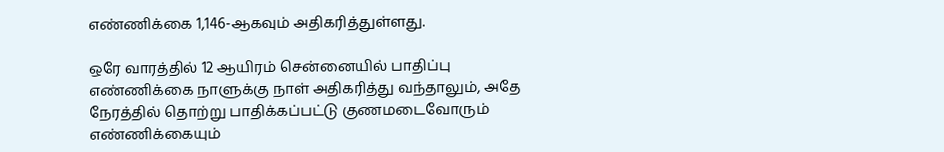எண்ணிக்கை 1,146-ஆகவும் அதிகரித்துள்ளது.

ஒரே வாரத்தில் 12 ஆயிரம் சென்னையில் பாதிப்பு எண்ணிக்கை நாளுக்கு நாள் அதிகரித்து வந்தாலும், அதே நேரத்தில் தொற்று பாதிக்கப்பட்டு குணமடைவோரும் எண்ணிக்கையும்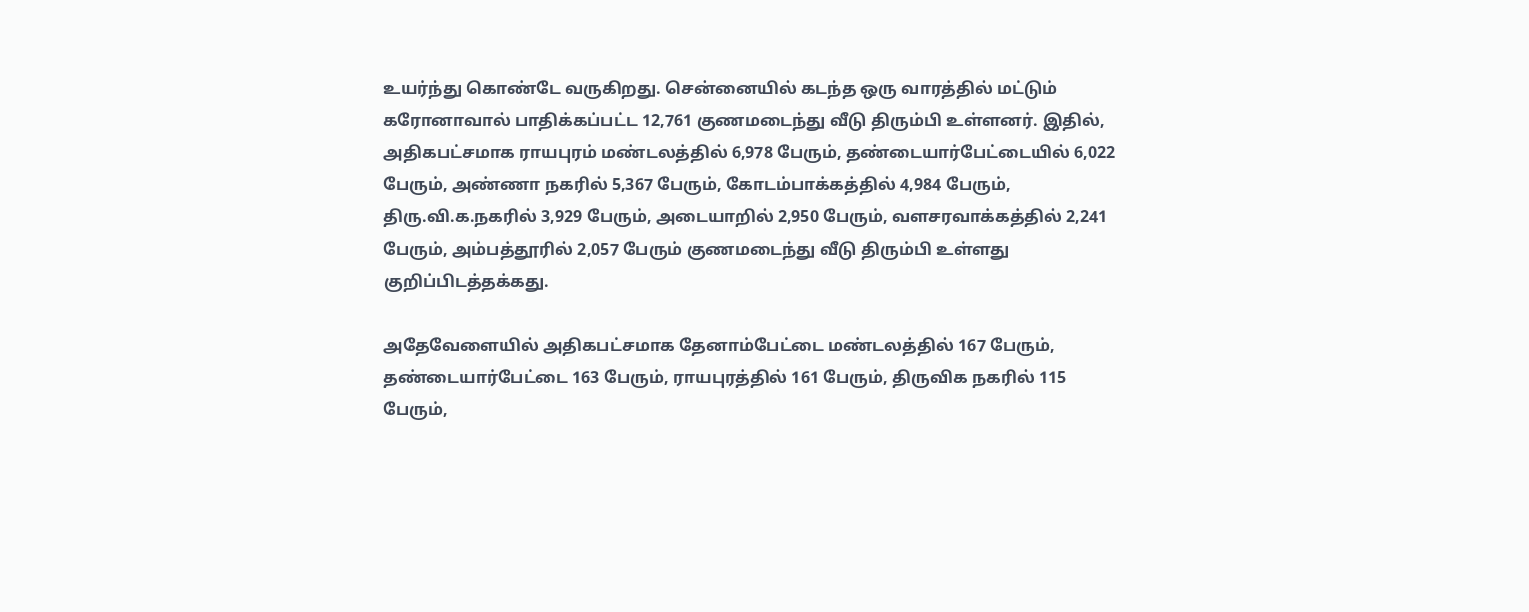உயர்ந்து கொண்டே வருகிறது. சென்னையில் கடந்த ஒரு வாரத்தில் மட்டும் கரோனாவால் பாதிக்கப்பட்ட 12,761 குணமடைந்து வீடு திரும்பி உள்ளனர். இதில், அதிகபட்சமாக ராயபுரம் மண்டலத்தில் 6,978 பேரும், தண்டையார்பேட்டையில் 6,022 பேரும், அண்ணா நகரில் 5,367 பேரும், கோடம்பாக்கத்தில் 4,984 பேரும், திரு.வி.க.நகரில் 3,929 பேரும், அடையாறில் 2,950 பேரும், வளசரவாக்கத்தில் 2,241 பேரும், அம்பத்தூரில் 2,057 பேரும் குணமடைந்து வீடு திரும்பி உள்ளது குறிப்பிடத்தக்கது.

அதேவேளையில் அதிகபட்சமாக தேனாம்பேட்டை மண்டலத்தில் 167 பேரும், தண்டையார்பேட்டை 163 பேரும், ராயபுரத்தில் 161 பேரும், திருவிக நகரில் 115 பேரும்,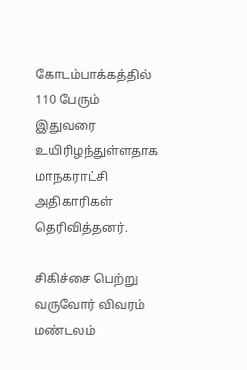கோடம்பாக்கத்தில் 110 பேரும் இதுவரை உயிரிழந்துள்ளதாக மாநகராட்சி அதிகாரிகள் தெரிவித்தனர்.

சிகிச்சை பெற்று வருவோர் விவரம் மண்டலம்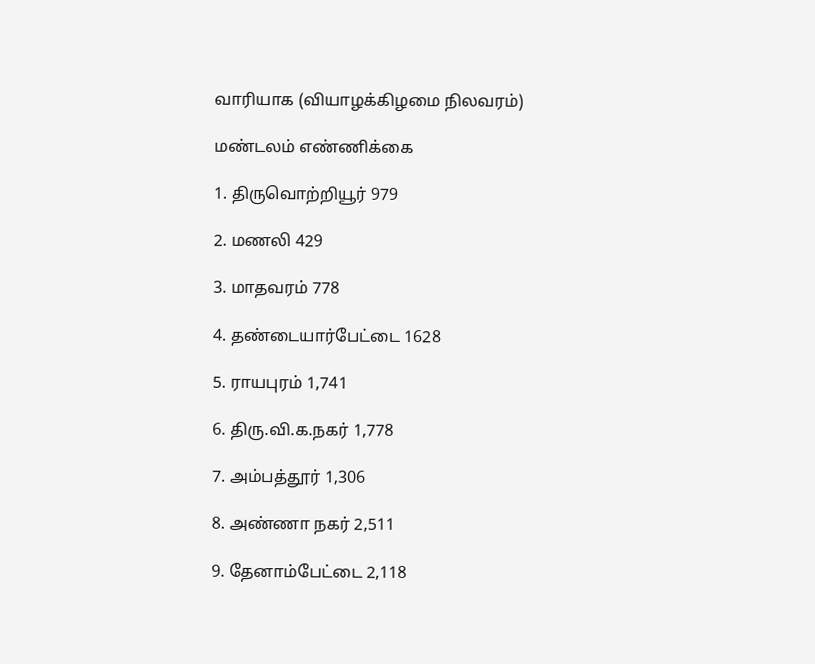வாரியாக (வியாழக்கிழமை நிலவரம்)

மண்டலம் எண்ணிக்கை

1. திருவொற்றியூர் 979

2. மணலி 429

3. மாதவரம் 778

4. தண்டையார்பேட்டை 1628

5. ராயபுரம் 1,741

6. திரு.வி.க.நகர் 1,778

7. அம்பத்தூர் 1,306

8. அண்ணா நகர் 2,511

9. தேனாம்பேட்டை 2,118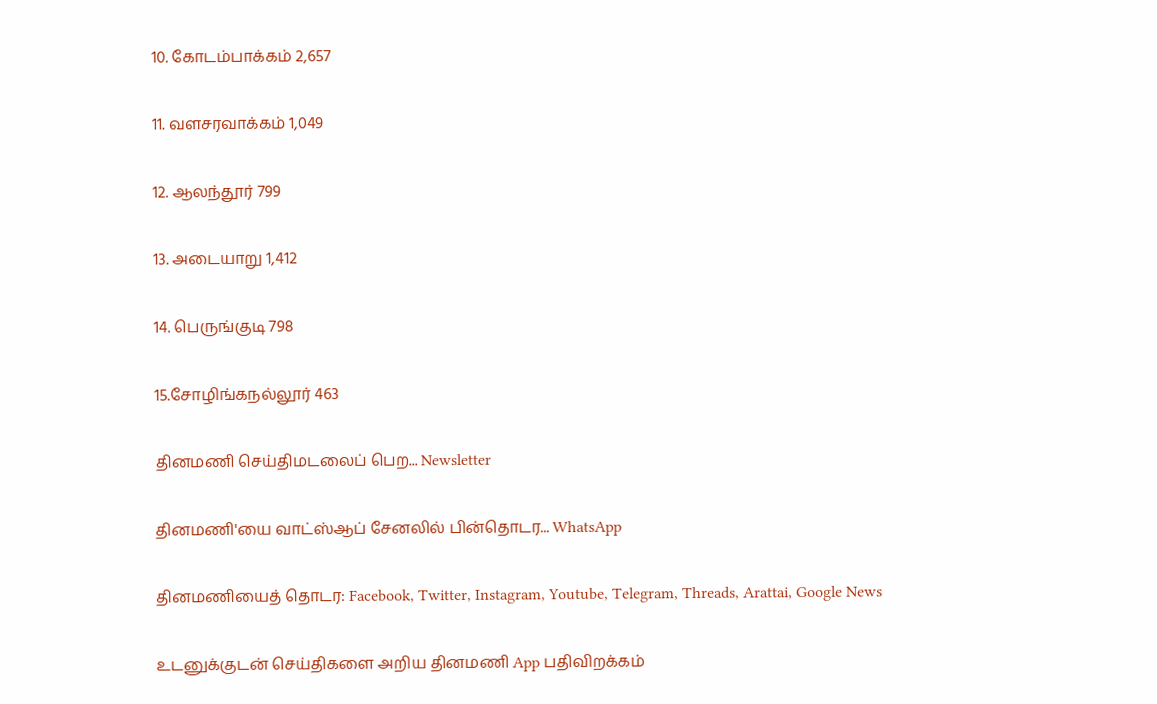10. கோடம்பாக்கம் 2,657

11. வளசரவாக்கம் 1,049

12. ஆலந்தூர் 799

13. அடையாறு 1,412

14. பெருங்குடி 798

15.சோழிங்கநல்லூர் 463

தினமணி செய்திமடலைப் பெற... Newsletter

தினமணி'யை வாட்ஸ்ஆப் சேனலில் பின்தொடர... WhatsApp

தினமணியைத் தொடர: Facebook, Twitter, Instagram, Youtube, Telegram, Threads, Arattai, Google News

உடனுக்குடன் செய்திகளை அறிய தினமணி App பதிவிறக்கம்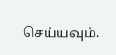செய்யவும்.